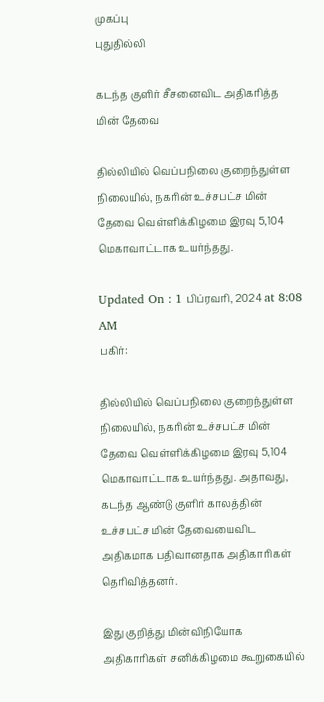முகப்பு
புதுதில்லி

கடந்த குளிர் சீசனைவிட அதிகரித்த மின் தேவை

தில்லியில் வெப்பநிலை குறைந்துள்ள நிலையில், நகரின் உச்சபட்ச மின் தேவை வெள்ளிக்கிழமை இரவு 5,104 மெகாவாட்டாக உயர்ந்தது.

Updated On : 1 பிப்ரவரி, 2024 at 8:08 AM
பகிர்:

தில்லியில் வெப்பநிலை குறைந்துள்ள நிலையில், நகரின் உச்சபட்ச மின் தேவை வெள்ளிக்கிழமை இரவு 5,104 மெகாவாட்டாக உயர்ந்தது. அதாவது, கடந்த ஆண்டு குளிர் காலத்தின் உச்சபட்ச மின் தேவையைவிட அதிகமாக பதிவானதாக அதிகாரிகள் தெரிவித்தனர்.

இது குறித்து மின்விநியோக அதிகாரிகள் சனிக்கிழமை கூறுகையில்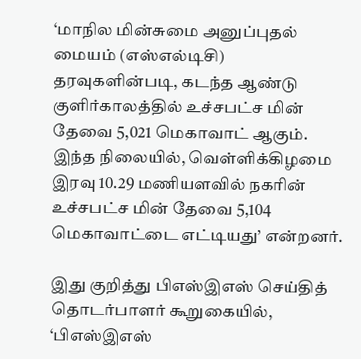‘மாநில மின்சுமை அனுப்புதல் மையம் (எஸ்எல்டிசி) தரவுகளின்படி, கடந்த ஆண்டு குளிர்காலத்தில் உச்சபட்ச மின் தேவை 5,021 மெகாவாட் ஆகும். இந்த நிலையில், வெள்ளிக்கிழமை இரவு 10.29 மணியளவில் நகரின் உச்சபட்ச மின் தேவை 5,104 மெகாவாட்டை எட்டியது’ என்றனர்.

இது குறித்து பிஎஸ்இஎஸ் செய்தித் தொடர்பாளர் கூறுகையில், ‘பிஎஸ்இஎஸ்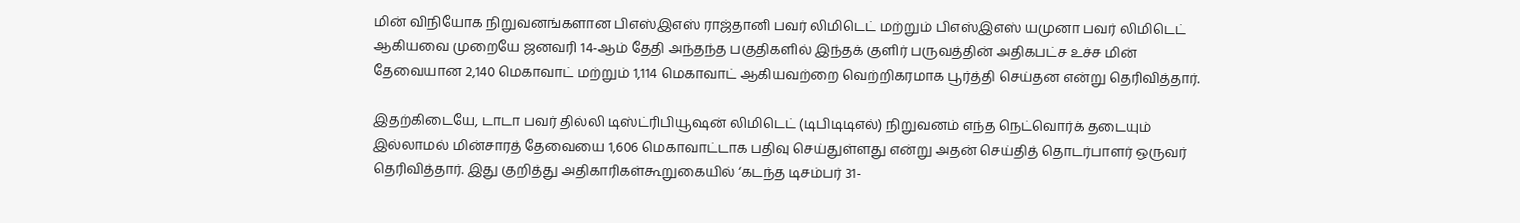மின் விநியோக நிறுவனங்களான பிஎஸ்இஎஸ் ராஜ்தானி பவர் லிமிடெட் மற்றும் பிஎஸ்இஎஸ் யமுனா பவர் லிமிடெட் ஆகியவை முறையே ஜனவரி 14-ஆம் தேதி அந்தந்த பகுதிகளில் இந்தக் குளிர் பருவத்தின் அதிகபட்ச உச்ச மின் தேவையான 2,140 மெகாவாட் மற்றும் 1,114 மெகாவாட் ஆகியவற்றை வெற்றிகரமாக பூர்த்தி செய்தன என்று தெரிவித்தார்.

இதற்கிடையே, டாடா பவர் தில்லி டிஸ்ட்ரிபியூஷன் லிமிடெட் (டிபிடிடிஎல்) நிறுவனம் எந்த நெட்வொர்க் தடையும் இல்லாமல் மின்சாரத் தேவையை 1,606 மெகாவாட்டாக பதிவு செய்துள்ளது என்று அதன் செய்தித் தொடர்பாளர் ஒருவர் தெரிவித்தார். இது குறித்து அதிகாரிகள்கூறுகையில் ‘கடந்த டிசம்பர் 31-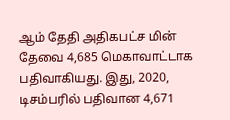ஆம் தேதி அதிகபட்ச மின் தேவை 4,685 மெகாவாட்டாக பதிவாகியது. இது, 2020, டிசம்பரில் பதிவான 4,671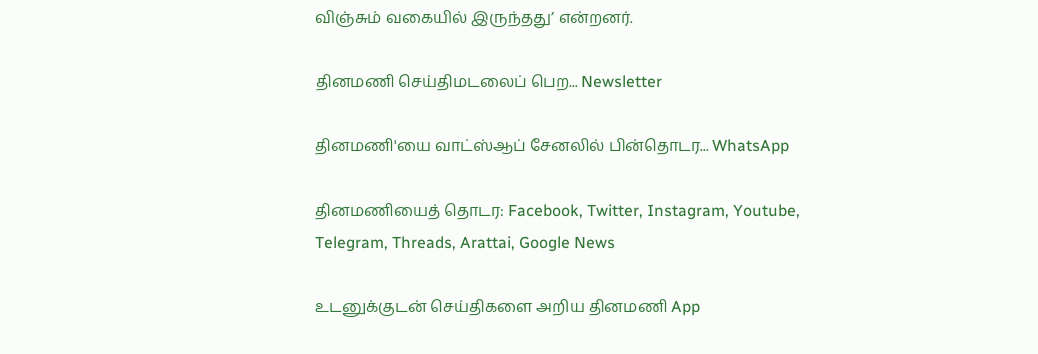விஞ்சும் வகையில் இருந்தது’ என்றனர்.

தினமணி செய்திமடலைப் பெற... Newsletter

தினமணி'யை வாட்ஸ்ஆப் சேனலில் பின்தொடர... WhatsApp

தினமணியைத் தொடர: Facebook, Twitter, Instagram, Youtube, Telegram, Threads, Arattai, Google News

உடனுக்குடன் செய்திகளை அறிய தினமணி App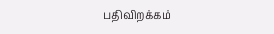பதிவிறக்கம்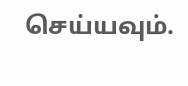செய்யவும்.